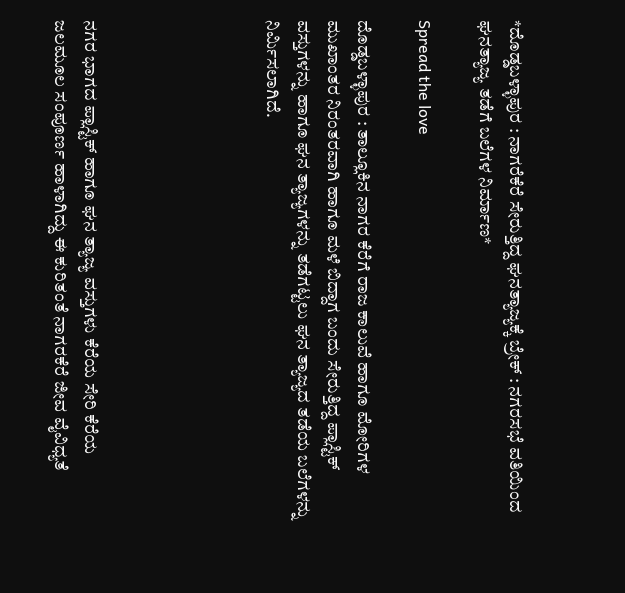*ದೊಡ್ಡಬಳ್ಳಾಪುರ : ನಾಗರೆಕೆರೆ ಸೇರುತ್ತಿದ್ದ ಘನತ್ಯಾಜ್ಯಕ್ಕೆ ಬ್ರೇಕ್ : ನಗರಸಭೆ ವತಿಯಿಂದ ಘನತ್ಯಾಜ್ಯ ತಡೆಗೆ ಬಲೆಗಳ ನಿರ್ಮಾಣ*

Spread the love

ದೊಡ್ಡಬಳ್ಳಾಪುರ : ತಾಲ್ಲೂಕಿನ ನಾಗರ ಕೆರೆಗೆ ರಾಜ ಕಾಲುವೆ ಹಾಗೂ ಮೋರಿಗಳ ಮುಖಾಂತರ ನಿರಂತರವಾಗಿ ಹಾಗೂ ಮಳೆ ಬಿದ್ದಾಗ ಬಂದು ಸೇರುತ್ತಿದ್ದ ಪ್ಲಾಸ್ಟಿಕ್ ವಸ್ತುಗಳನ್ನು ಹಾಗೂ ಘನ ತ್ಯಾಜ್ಯಗಳನ್ನು ತಡೆಗಟ್ಟಲು ಘನ ತ್ಯಾಜ್ಯದ ತಡೆಯ ಬಲೆಗಳನ್ನು ನಿರ್ಮಿಸಲಾಗಿದೆ.





ನಗರ ಭಾಗದ ಪ್ಲಾಸ್ಟಿಕ್ ಹಾಗೂ ಘನ ತ್ಯಾಜ್ಯ ವಸ್ತುಗಳು ಕೆರೆಯ ಸೇರಿ ಕೆರೆಯ ಜಲಮೂಲ ಸಂಪೂರ್ಣ ಹಾಳಾಗಿದ್ದು ಈ ಕುರಿತಂತೆ ನಾಗರಕೆರೆ ಜೀವ ವೈವಿಧ್ಯತೆ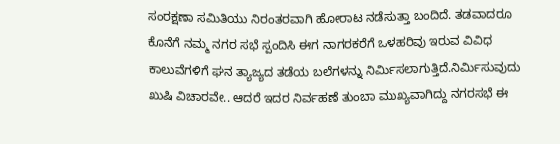ಸಂರಕ್ಷಣಾ ಸಮಿತಿಯು ನಿರಂತರವಾಗಿ ಹೋರಾಟ ನಡೆಸುತ್ತಾ ಬಂದಿದೆ. ತಡವಾದರೂ ಕೊನೆಗೆ ನಮ್ಮ ನಗರ ಸಭೆ ಸ್ಪಂದಿಸಿ ಈಗ ನಾಗರಕರೆಗೆ ಒಳಹರಿವು ಇರುವ ವಿವಿಧ ಕಾಲುವೆಗಳಿಗೆ ಘನ ತ್ಯಾಜ್ಯದ ತಡೆಯ ಬಲೆಗಳನ್ನು ನಿರ್ಮಿಸಲಾಗುತ್ತಿದೆ.ನಿರ್ಮಿಸುವುದು ಖುಷಿ ವಿಚಾರವೇ.. ಆದರೆ ಇದರ ನಿರ್ವಹಣೆ ತುಂಬಾ ಮುಖ್ಯವಾಗಿದ್ದು ನಗರಸಭೆ ಈ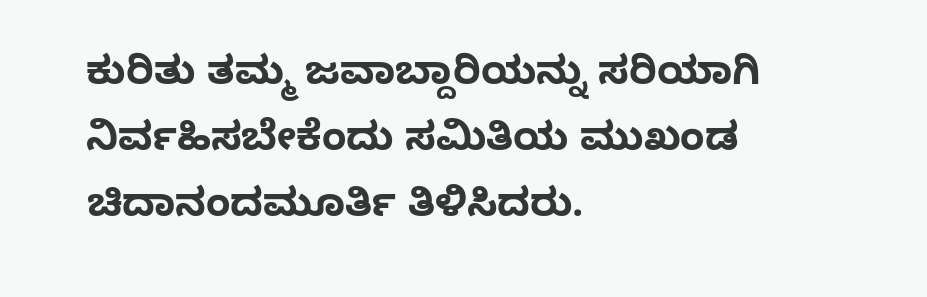ಕುರಿತು ತಮ್ಮ ಜವಾಬ್ದಾರಿಯನ್ನು ಸರಿಯಾಗಿ ನಿರ್ವಹಿಸಬೇಕೆಂದು ಸಮಿತಿಯ ಮುಖಂಡ ಚಿದಾನಂದಮೂರ್ತಿ ತಿಳಿಸಿದರು.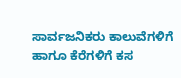ಸಾರ್ವಜನಿಕರು ಕಾಲುವೆಗಳಿಗೆ ಹಾಗೂ ಕೆರೆಗಳಿಗೆ ಕಸ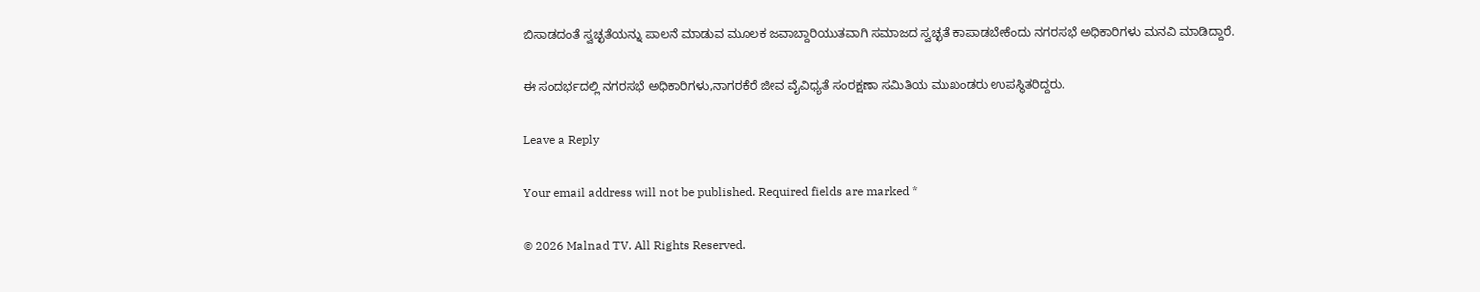ಬಿಸಾಡದಂತೆ ಸ್ವಚ್ಛತೆಯನ್ನು ಪಾಲನೆ ಮಾಡುವ ಮೂಲಕ ಜವಾಬ್ದಾರಿಯುತವಾಗಿ ಸಮಾಜದ ಸ್ವಚ್ಛತೆ ಕಾಪಾಡಬೇಕೆಂದು ನಗರಸಭೆ ಅಧಿಕಾರಿಗಳು ಮನವಿ ಮಾಡಿದ್ದಾರೆ.

ಈ ಸಂದರ್ಭದಲ್ಲಿ ನಗರಸಭೆ ಅಧಿಕಾರಿಗಳು,ನಾಗರಕೆರೆ ಜೀವ ವೈವಿಧ್ಯತೆ ಸಂರಕ್ಷಣಾ ಸಮಿತಿಯ ಮುಖಂಡರು ಉಪಸ್ಥಿತರಿದ್ದರು.

Leave a Reply

Your email address will not be published. Required fields are marked *

© 2026 Malnad TV. All Rights Reserved.